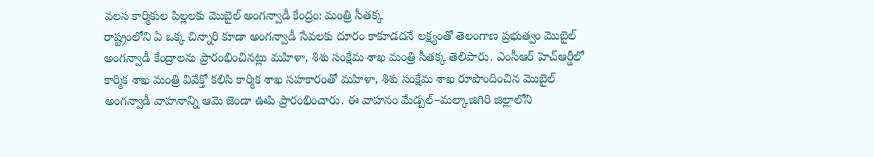వలస కార్మికుల పిల్లలకు మొబైల్ అంగన్వాడీ కేంద్రం: మంత్రి సీతక్క
రాష్ట్రంలోని ఏ ఒక్క చిన్నారి కూడా అంగన్వాడీ సేవలకు దూరం కాకూడదనే లక్ష్యంతో తెలంగాణ ప్రభుత్వం మొబైల్ అంగన్వాడీ కేంద్రాలను ప్రారంభించినట్లు మహిళా, శిశు సంక్షేమ శాఖ మంత్రి సీతక్క తెలిపారు. ఎంసీఆర్ హెచ్ఆర్డీలో కార్మిక శాఖ మంత్రి వివేక్తో కలిసి కార్మిక శాఖ సహకారంతో మహిళా, శిశు సంక్షేమ శాఖ రూపొందించిన మొబైల్ అంగన్వాడీ వాహనాన్ని ఆమె జెండా ఊపి ప్రారంభించారు. ఈ వాహనం మేడ్చల్–మల్కాజిగిరి జిల్లాలోని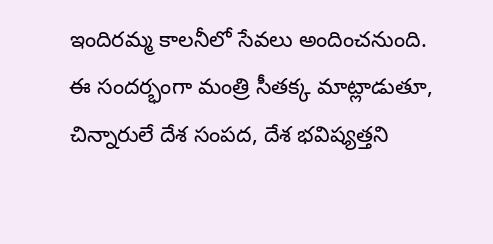ఇందిరమ్మ కాలనీలో సేవలు అందించనుంది.
ఈ సందర్భంగా మంత్రి సీతక్క మాట్లాడుతూ, చిన్నారులే దేశ సంపద, దేశ భవిష్యత్తని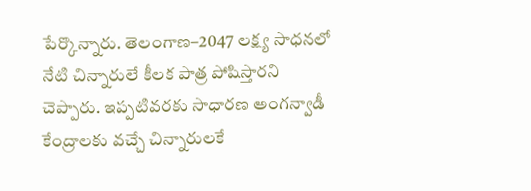పేర్కొన్నారు. తెలంగాణ–2047 లక్ష్య సాధనలో నేటి చిన్నారులే కీలక పాత్ర పోషిస్తారని చెప్పారు. ఇప్పటివరకు సాధారణ అంగన్వాడీ కేంద్రాలకు వచ్చే చిన్నారులకే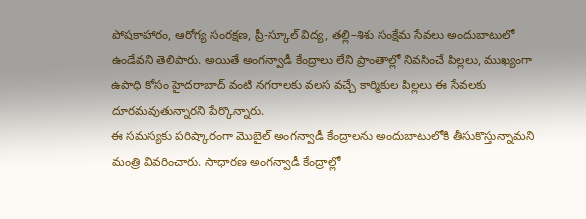పోషకాహారం, ఆరోగ్య సంరక్షణ, ప్రీ-స్కూల్ విద్య, తల్లి–శిశు సంక్షేమ సేవలు అందుబాటులో ఉండేవని తెలిపారు. అయితే అంగన్వాడీ కేంద్రాలు లేని ప్రాంతాల్లో నివసించే పిల్లలు, ముఖ్యంగా ఉపాధి కోసం హైదరాబాద్ వంటి నగరాలకు వలస వచ్చే కార్మికుల పిల్లలు ఈ సేవలకు దూరమవుతున్నారని పేర్కొన్నారు.
ఈ సమస్యకు పరిష్కారంగా మొబైల్ అంగన్వాడీ కేంద్రాలను అందుబాటులోకి తీసుకొస్తున్నామని మంత్రి వివరించారు. సాధారణ అంగన్వాడీ కేంద్రాల్లో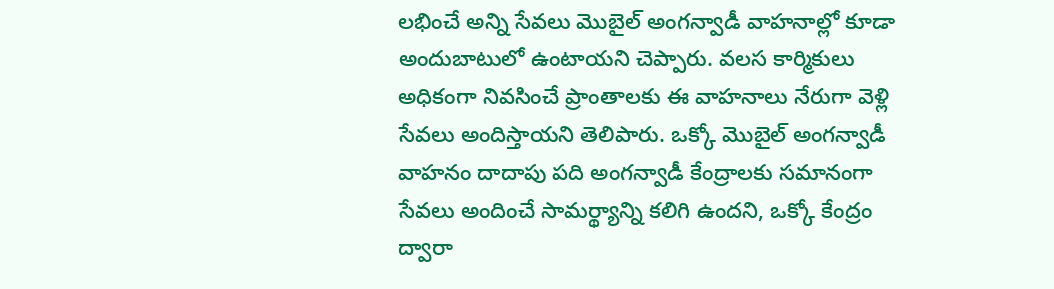లభించే అన్ని సేవలు మొబైల్ అంగన్వాడీ వాహనాల్లో కూడా అందుబాటులో ఉంటాయని చెప్పారు. వలస కార్మికులు అధికంగా నివసించే ప్రాంతాలకు ఈ వాహనాలు నేరుగా వెళ్లి సేవలు అందిస్తాయని తెలిపారు. ఒక్కో మొబైల్ అంగన్వాడీ వాహనం దాదాపు పది అంగన్వాడీ కేంద్రాలకు సమానంగా సేవలు అందించే సామర్థ్యాన్ని కలిగి ఉందని, ఒక్కో కేంద్రం ద్వారా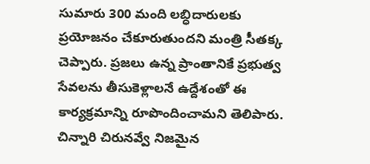సుమారు 300 మంది లబ్ధిదారులకు ప్రయోజనం చేకూరుతుందని మంత్రి సీతక్క చెప్పారు. ప్రజలు ఉన్న ప్రాంతానికే ప్రభుత్వ సేవలను తీసుకెళ్లాలనే ఉద్దేశంతో ఈ కార్యక్రమాన్ని రూపొందించామని తెలిపారు.
చిన్నారి చిరునవ్వే నిజమైన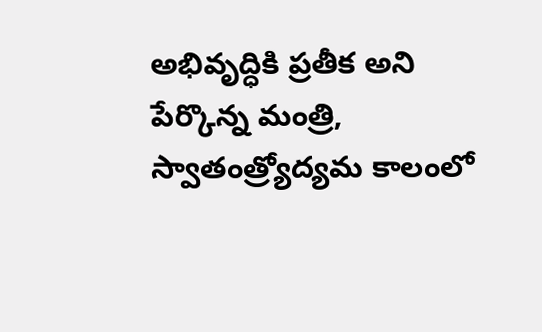అభివృద్ధికి ప్రతీక అని పేర్కొన్న మంత్రి, స్వాతంత్ర్యోద్యమ కాలంలో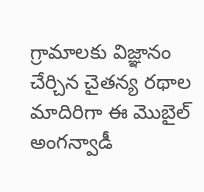గ్రామాలకు విజ్ఞానం చేర్చిన చైతన్య రథాల మాదిరిగా ఈ మొబైల్ అంగన్వాడీ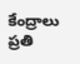కేంద్రాలు ప్రతి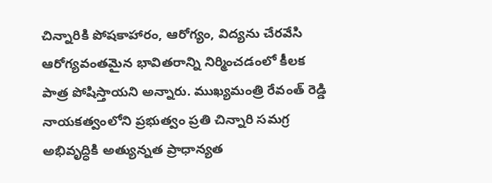చిన్నారికి పోషకాహారం, ఆరోగ్యం, విద్యను చేరవేసి ఆరోగ్యవంతమైన భావితరాన్ని నిర్మించడంలో కీలక పాత్ర పోషిస్తాయని అన్నారు. ముఖ్యమంత్రి రేవంత్ రెడ్డి నాయకత్వంలోని ప్రభుత్వం ప్రతి చిన్నారి సమగ్ర అభివృద్ధికి అత్యున్నత ప్రాధాన్యత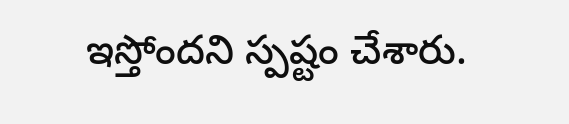ఇస్తోందని స్పష్టం చేశారు.